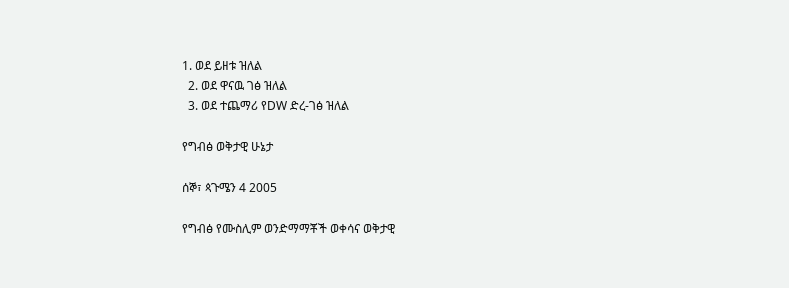1. ወደ ይዘቱ ዝለል
  2. ወደ ዋናዉ ገፅ ዝለል
  3. ወደ ተጨማሪ የDW ድረ-ገፅ ዝለል

የግብፅ ወቅታዊ ሁኔታ

ሰኞ፣ ጳጉሜን 4 2005

የግብፅ የሙስሊም ወንድማማቾች ወቀሳና ወቅታዊ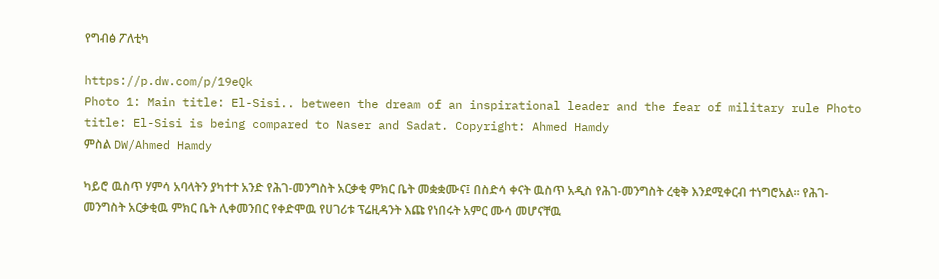የግብፅ ፖለቲካ

https://p.dw.com/p/19eQk
Photo 1: Main title: El-Sisi.. between the dream of an inspirational leader and the fear of military rule Photo title: El-Sisi is being compared to Naser and Sadat. Copyright: Ahmed Hamdy
ምስል DW/Ahmed Hamdy

ካይሮ ዉስጥ ሃምሳ አባላትን ያካተተ አንድ የሕገ-መንግስት አርቃቂ ምክር ቤት መቋቋሙና፤ በስድሳ ቀናት ዉስጥ አዲስ የሕገ-መንግስት ረቂቅ እንደሚቀርብ ተነግሮአል። የሕገ-መንግስት አርቃቂዉ ምክር ቤት ሊቀመንበር የቀድሞዉ የሀገሪቱ ፕሬዚዳንት እጩ የነበሩት አምር ሙሳ መሆናቸዉ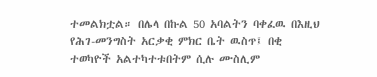ተመልክቷል። በሌላ በኩል 50 አባልትን ባቀፈዉ በእዚህ የሕገ-መንግስት አርቃቂ ምክር ቤት ዉስጥ፤ በቂ ተወካዮች አልተካተቱበትም ሲሉ ሙስሊም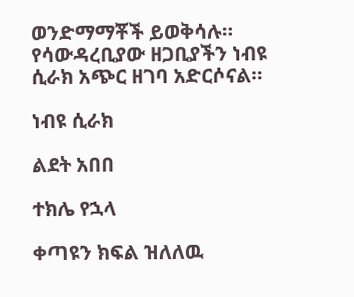ወንድማማቾች ይወቅሳሉ። የሳውዳረቢያው ዘጋቢያችን ነብዩ ሲራክ አጭር ዘገባ አድርሶናል።

ነብዩ ሲራክ

ልደት አበበ

ተክሌ የኋላ

ቀጣዩን ክፍል ዝለለዉ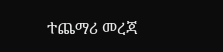ተጨማሪ መረጃ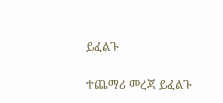ይፈልጉ

ተጨማሪ መረጃ ይፈልጉ